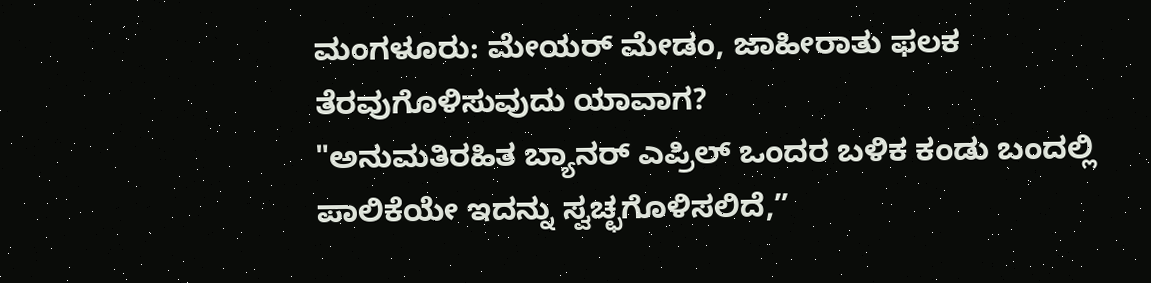ಮಂಗಳೂರು: ಮೇಯರ್ ಮೇಡಂ, ಜಾಹೀರಾತು ಫಲಕ ತೆರವುಗೊಳಿಸುವುದು ಯಾವಾಗ?
"ಅನುಮತಿರಹಿತ ಬ್ಯಾನರ್ ಎಪ್ರಿಲ್ ಒಂದರ ಬಳಿಕ ಕಂಡು ಬಂದಲ್ಲಿ ಪಾಲಿಕೆಯೇ ಇದನ್ನು ಸ್ವಚ್ಛಗೊಳಿಸಲಿದೆ,”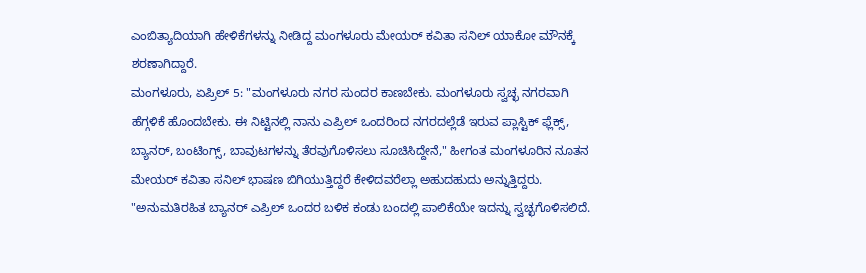ಎಂಬಿತ್ಯಾದಿಯಾಗಿ ಹೇಳಿಕೆಗಳನ್ನು ನೀಡಿದ್ದ ಮಂಗಳೂರು ಮೇಯರ್ ಕವಿತಾ ಸನಿಲ್ ಯಾಕೋ ಮೌನಕ್ಕೆ ಶರಣಾಗಿದ್ದಾರೆ.
ಮಂಗಳೂರು, ಏಪ್ರಿಲ್ 5: "ಮಂಗಳೂರು ನಗರ ಸುಂದರ ಕಾಣಬೇಕು. ಮಂಗಳೂರು ಸ್ವಚ್ಛ ನಗರವಾಗಿ ಹೆಗ್ಗಳಿಕೆ ಹೊಂದಬೇಕು. ಈ ನಿಟ್ಟಿನಲ್ಲಿ ನಾನು ಎಪ್ರಿಲ್ ಒಂದರಿಂದ ನಗರದಲ್ಲೆಡೆ ಇರುವ ಪ್ಲಾಸ್ಟಿಕ್ ಫ್ಲೆಕ್ಸ್, ಬ್ಯಾನರ್, ಬಂಟಿಂಗ್ಸ್, ಬಾವುಟಗಳನ್ನು ತೆರವುಗೊಳಿಸಲು ಸೂಚಿಸಿದ್ದೇನೆ," ಹೀಗಂತ ಮಂಗಳೂರಿನ ನೂತನ ಮೇಯರ್ ಕವಿತಾ ಸನಿಲ್ ಭಾಷಣ ಬಿಗಿಯುತ್ತಿದ್ದರೆ ಕೇಳಿದವರೆಲ್ಲಾ ಅಹುದಹುದು ಅನ್ನುತ್ತಿದ್ದರು.
"ಅನುಮತಿರಹಿತ ಬ್ಯಾನರ್ ಎಪ್ರಿಲ್ ಒಂದರ ಬಳಿಕ ಕಂಡು ಬಂದಲ್ಲಿ ಪಾಲಿಕೆಯೇ ಇದನ್ನು ಸ್ವಚ್ಛಗೊಳಿಸಲಿದೆ.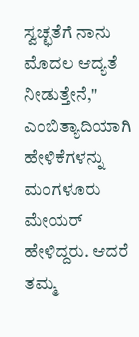ಸ್ವಚ್ಛತೆಗೆ ನಾನು ಮೊದಲ ಆದ್ಯತೆ ನೀಡುತ್ತೇನೆ," ಎಂಬಿತ್ಯಾದಿಯಾಗಿ ಹೇಳಿಕೆಗಳನ್ನು ಮಂಗಳೂರು ಮೇಯರ್ ಹೇಳಿದ್ದರು. ಆದರೆ ತಮ್ಮ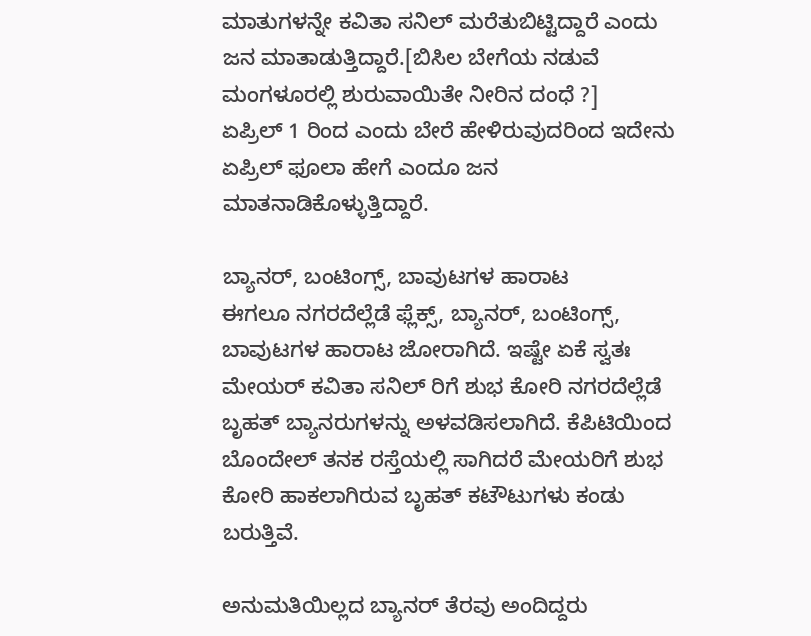ಮಾತುಗಳನ್ನೇ ಕವಿತಾ ಸನಿಲ್ ಮರೆತುಬಿಟ್ಟಿದ್ದಾರೆ ಎಂದು ಜನ ಮಾತಾಡುತ್ತಿದ್ದಾರೆ.[ಬಿಸಿಲ ಬೇಗೆಯ ನಡುವೆ ಮಂಗಳೂರಲ್ಲಿ ಶುರುವಾಯಿತೇ ನೀರಿನ ದಂಧೆ ?]
ಏಪ್ರಿಲ್ 1 ರಿಂದ ಎಂದು ಬೇರೆ ಹೇಳಿರುವುದರಿಂದ ಇದೇನು ಏಪ್ರಿಲ್ ಫೂಲಾ ಹೇಗೆ ಎಂದೂ ಜನ ಮಾತನಾಡಿಕೊಳ್ಳುತ್ತಿದ್ದಾರೆ.

ಬ್ಯಾನರ್, ಬಂಟಿಂಗ್ಸ್, ಬಾವುಟಗಳ ಹಾರಾಟ
ಈಗಲೂ ನಗರದೆಲ್ಲೆಡೆ ಫ್ಲೆಕ್ಸ್, ಬ್ಯಾನರ್, ಬಂಟಿಂಗ್ಸ್, ಬಾವುಟಗಳ ಹಾರಾಟ ಜೋರಾಗಿದೆ. ಇಷ್ಟೇ ಏಕೆ ಸ್ವತಃ ಮೇಯರ್ ಕವಿತಾ ಸನಿಲ್ ರಿಗೆ ಶುಭ ಕೋರಿ ನಗರದೆಲ್ಲೆಡೆ ಬೃಹತ್ ಬ್ಯಾನರುಗಳನ್ನು ಅಳವಡಿಸಲಾಗಿದೆ. ಕೆಪಿಟಿಯಿಂದ ಬೊಂದೇಲ್ ತನಕ ರಸ್ತೆಯಲ್ಲಿ ಸಾಗಿದರೆ ಮೇಯರಿಗೆ ಶುಭ ಕೋರಿ ಹಾಕಲಾಗಿರುವ ಬೃಹತ್ ಕಟೌಟುಗಳು ಕಂಡು ಬರುತ್ತಿವೆ.

ಅನುಮತಿಯಿಲ್ಲದ ಬ್ಯಾನರ್ ತೆರವು ಅಂದಿದ್ದರು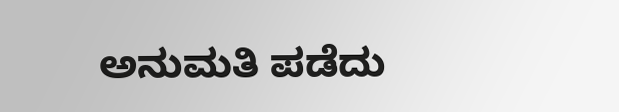ಅನುಮತಿ ಪಡೆದು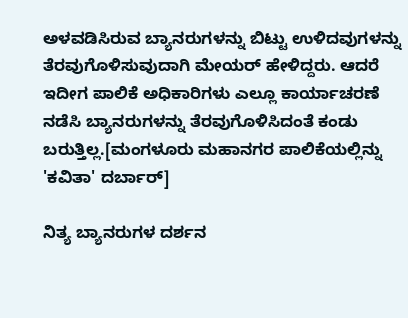ಅಳವಡಿಸಿರುವ ಬ್ಯಾನರುಗಳನ್ನು ಬಿಟ್ಟು ಉಳಿದವುಗಳನ್ನು ತೆರವುಗೊಳಿಸುವುದಾಗಿ ಮೇಯರ್ ಹೇಳಿದ್ದರು. ಆದರೆ ಇದೀಗ ಪಾಲಿಕೆ ಅಧಿಕಾರಿಗಳು ಎಲ್ಲೂ ಕಾರ್ಯಾಚರಣೆ ನಡೆಸಿ ಬ್ಯಾನರುಗಳನ್ನು ತೆರವುಗೊಳಿಸಿದಂತೆ ಕಂಡು ಬರುತ್ತಿಲ್ಲ.[ಮಂಗಳೂರು ಮಹಾನಗರ ಪಾಲಿಕೆಯಲ್ಲಿನ್ನು 'ಕವಿತಾ' ದರ್ಬಾರ್]

ನಿತ್ಯ ಬ್ಯಾನರುಗಳ ದರ್ಶನ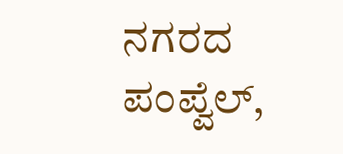ನಗರದ ಪಂಪ್ವೆಲ್,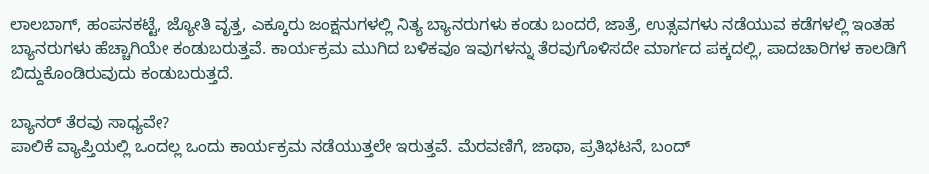ಲಾಲಬಾಗ್, ಹಂಪನಕಟ್ಟೆ, ಜ್ಯೋತಿ ವೃತ್ತ, ಎಕ್ಕೂರು ಜಂಕ್ಷನುಗಳಲ್ಲಿ ನಿತ್ಯ ಬ್ಯಾನರುಗಳು ಕಂಡು ಬಂದರೆ, ಜಾತ್ರೆ, ಉತ್ಸವಗಳು ನಡೆಯುವ ಕಡೆಗಳಲ್ಲಿ ಇಂತಹ ಬ್ಯಾನರುಗಳು ಹೆಚ್ಚಾಗಿಯೇ ಕಂಡುಬರುತ್ತವೆ. ಕಾರ್ಯಕ್ರಮ ಮುಗಿದ ಬಳಿಕವೂ ಇವುಗಳನ್ನು ತೆರವುಗೊಳಿಸದೇ ಮಾರ್ಗದ ಪಕ್ಕದಲ್ಲಿ, ಪಾದಚಾರಿಗಳ ಕಾಲಡಿಗೆ ಬಿದ್ದುಕೊಂಡಿರುವುದು ಕಂಡುಬರುತ್ತದೆ.

ಬ್ಯಾನರ್ ತೆರವು ಸಾಧ್ಯವೇ?
ಪಾಲಿಕೆ ವ್ಯಾಪ್ತಿಯಲ್ಲಿ ಒಂದಲ್ಲ ಒಂದು ಕಾರ್ಯಕ್ರಮ ನಡೆಯುತ್ತಲೇ ಇರುತ್ತವೆ. ಮೆರವಣಿಗೆ, ಜಾಥಾ, ಪ್ರತಿಭಟನೆ, ಬಂದ್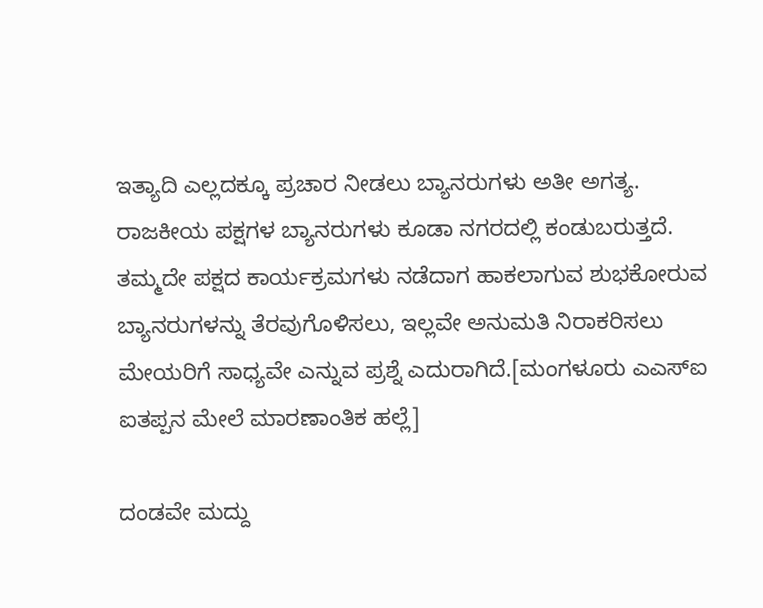ಇತ್ಯಾದಿ ಎಲ್ಲದಕ್ಕೂ ಪ್ರಚಾರ ನೀಡಲು ಬ್ಯಾನರುಗಳು ಅತೀ ಅಗತ್ಯ. ರಾಜಕೀಯ ಪಕ್ಷಗಳ ಬ್ಯಾನರುಗಳು ಕೂಡಾ ನಗರದಲ್ಲಿ ಕಂಡುಬರುತ್ತದೆ. ತಮ್ಮದೇ ಪಕ್ಷದ ಕಾರ್ಯಕ್ರಮಗಳು ನಡೆದಾಗ ಹಾಕಲಾಗುವ ಶುಭಕೋರುವ ಬ್ಯಾನರುಗಳನ್ನು ತೆರವುಗೊಳಿಸಲು, ಇಲ್ಲವೇ ಅನುಮತಿ ನಿರಾಕರಿಸಲು ಮೇಯರಿಗೆ ಸಾಧ್ಯವೇ ಎನ್ನುವ ಪ್ರಶ್ನೆ ಎದುರಾಗಿದೆ.[ಮಂಗಳೂರು ಎಎಸ್ಐ ಐತಪ್ಪನ ಮೇಲೆ ಮಾರಣಾಂತಿಕ ಹಲ್ಲೆ]

ದಂಡವೇ ಮದ್ದು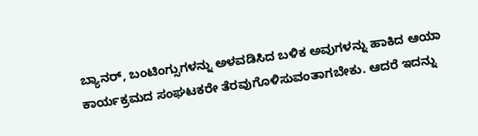ಬ್ಯಾನರ್, ಬಂಟಿಂಗ್ಸುಗಳನ್ನು ಅಳವಡಿಸಿದ ಬಳಿಕ ಅವುಗಳನ್ನು ಹಾಕಿದ ಆಯಾ ಕಾರ್ಯಕ್ರಮದ ಸಂಘಟಕರೇ ತೆರವುಗೊಳಿಸುವಂತಾಗಬೇಕು. ಆದರೆ ಇದನ್ನು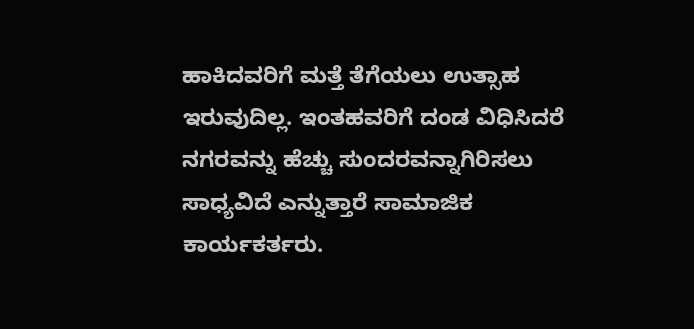ಹಾಕಿದವರಿಗೆ ಮತ್ತೆ ತೆಗೆಯಲು ಉತ್ಸಾಹ ಇರುವುದಿಲ್ಲ. ಇಂತಹವರಿಗೆ ದಂಡ ವಿಧಿಸಿದರೆ ನಗರವನ್ನು ಹೆಚ್ಚು ಸುಂದರವನ್ನಾಗಿರಿಸಲು ಸಾಧ್ಯವಿದೆ ಎನ್ನುತ್ತಾರೆ ಸಾಮಾಜಿಕ ಕಾರ್ಯಕರ್ತರು.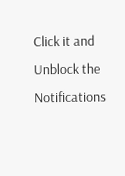Click it and Unblock the Notifications